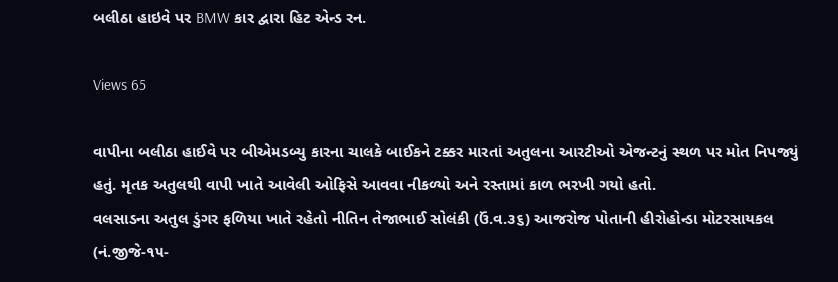બલીઠા હાઇવે પર BMW કાર દ્વારા હિટ એન્ડ રન.

Views 65

વાપીના બલીઠા હાઈવે પર બીએમડબ્યુ કારના ચાલકે બાઈકને ટક્કર મારતાં અતુલના આરટીઓ એજન્ટનું સ્થળ પર મોત નિપજ્યું હતું. મૃતક અતુલથી વાપી ખાતે આવેલી ઓફિસે આવવા નીકળ્યો અને રસ્તામાં કાળ ભરખી ગયો હતો.
વલસાડના અતુલ ડુંગર ફળિયા ખાતે રહેતો નીતિન તેજાભાઈ સોલંકી (ઉં.વ.૩૬) આજરોજ પોતાની હીરોહોન્ડા મોટરસાયકલ (નં.જીજે-૧૫-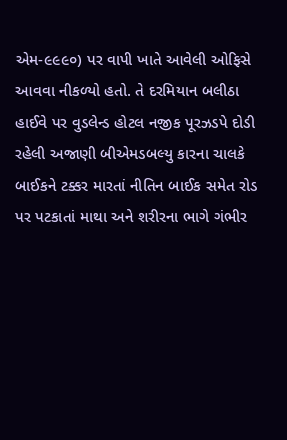એમ-૯૯૯૦) પર વાપી ખાતે આવેલી ઓફિસે આવવા નીકળ્યો હતો. તે દરમિયાન બલીઠા હાઈવે પર વુડલેન્ડ હોટલ નજીક પૂરઝડપે દોડી રહેલી અજાણી બીએમડબલ્યુ કારના ચાલકે બાઈકને ટક્કર મારતાં નીતિન બાઈક સમેત રોડ પર પટકાતાં માથા અને શરીરના ભાગે ગંભીર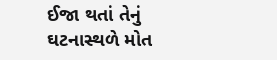ઈજા થતાં તેનું ઘટનાસ્થળે મોત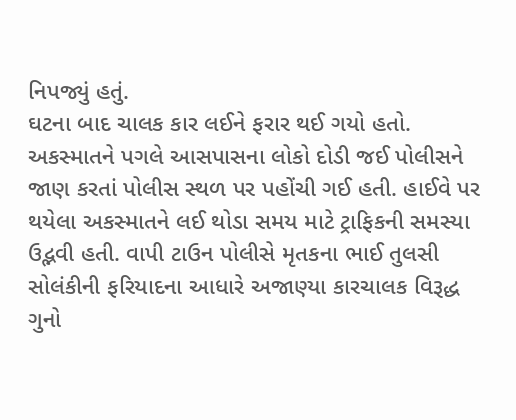નિપજ્યું હતું.
ઘટના બાદ ચાલક કાર લઈને ફરાર થઈ ગયો હતો. અકસ્માતને પગલે આસપાસના લોકો દોડી જઈ પોલીસને જાણ કરતાં પોલીસ સ્થળ પર પહોંચી ગઈ હતી. હાઈવે પર થયેલા અકસ્માતને લઈ થોડા સમય માટે ટ્રાફિકની સમસ્યા ઉદ્ભવી હતી. વાપી ટાઉન પોલીસે મૃતકના ભાઈ તુલસી સોલંકીની ફરિયાદના આધારે અજાણ્યા કારચાલક વિરૂદ્ધ ગુનો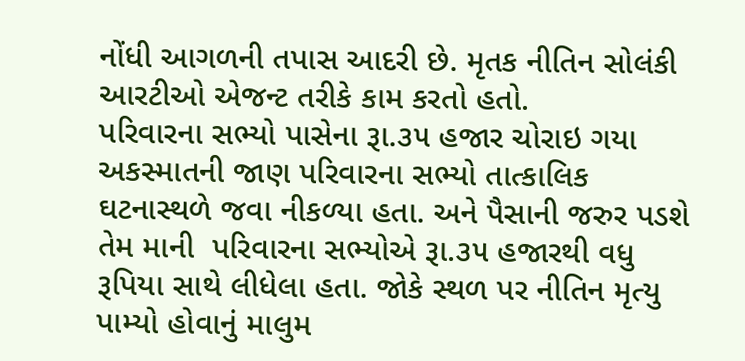નોંધી આગળની તપાસ આદરી છે. મૃતક નીતિન સોલંકી આરટીઓ એજન્ટ તરીકે કામ કરતો હતો.
પરિવારના સભ્યો પાસેના રૂા.૩૫ હજાર ચોરાઇ ગયા
અકસ્માતની જાણ પરિવારના સભ્યો તાત્કાલિક ઘટનાસ્થળે જવા નીકળ્યા હતા. અને પૈસાની જરુર પડશે તેમ માની  પરિવારના સભ્યોએ રૂા.૩૫ હજારથી વધુ રૂપિયા સાથે લીધેલા હતા. જોકે સ્થળ પર નીતિન મૃત્યુ પામ્યો હોવાનું માલુમ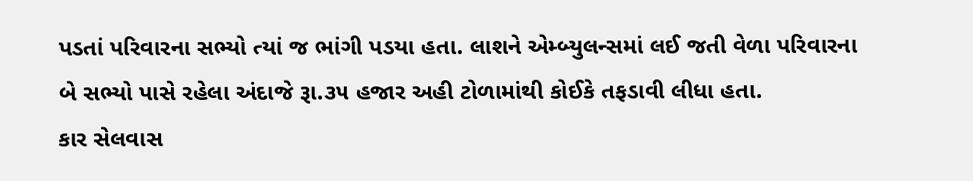પડતાં પરિવારના સભ્યો ત્યાં જ ભાંગી પડયા હતા. લાશને એમ્બ્યુલન્સમાં લઈ જતી વેળા પરિવારના બે સભ્યો પાસે રહેલા અંદાજે રૂા.૩૫ હજાર અહી ટોળામાંથી કોઈકે તફડાવી લીધા હતા.
કાર સેલવાસ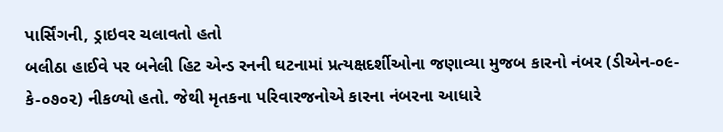પાર્સિંગની, ડ્રાઇવર ચલાવતો હતો
બલીઠા હાઈવે પર બનેલી હિટ એન્ડ રનની ઘટનામાં પ્રત્યક્ષદર્શીઓના જણાવ્યા મુજબ કારનો નંબર (ડીએન-૦૯-કે-૦૭૦૨) નીકળ્યો હતો. જેથી મૃતકના પરિવારજનોએ કારના નંબરના આધારે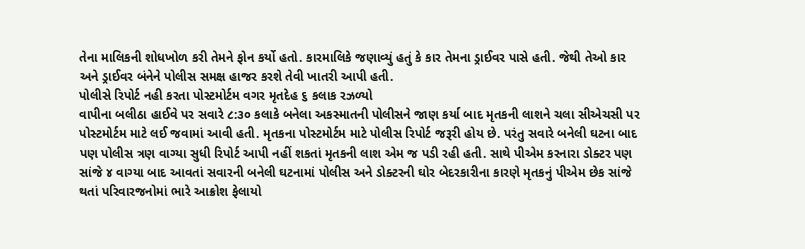તેના માલિકની શોધખોળ કરી તેમને ફોન કર્યો હતો. કારમાલિકે જણાવ્યું હતું કે કાર તેમના ડ્રાઈવર પાસે હતી. જેથી તેઓ કાર અને ડ્રાઈવર બંનેને પોલીસ સમક્ષ હાજર કરશે તેવી ખાતરી આપી હતી.
પોલીસે રિપોર્ટ નહી કરતા પોસ્ટમોર્ટમ વગર મૃતદેહ ૬ કલાક રઝળ્યો
વાપીના બલીઠા હાઈવે પર સવારે ૮:૩૦ કલાકે બનેલા અકસ્માતની પોલીસને જાણ કર્યા બાદ મૃતકની લાશને ચલા સીએચસી પર પોસ્ટમોર્ટમ માટે લઈ જવામાં આવી હતી. મૃતકના પોસ્ટમોર્ટમ માટે પોલીસ રિપોર્ટ જરૂરી હોય છે. પરંતુ સવારે બનેલી ઘટના બાદ પણ પોલીસ ત્રણ વાગ્યા સુધી રિપોર્ટ આપી નહીં શકતાં મૃતકની લાશ એમ જ પડી રહી હતી. સાથે પીએમ કરનારા ડોક્ટર પણ સાંજે ૪ વાગ્યા બાદ આવતાં સવારની બનેલી ઘટનામાં પોલીસ અને ડોક્ટરની ઘોર બેદરકારીના કારણે મૃતકનું પીએમ છેક સાંજે થતાં પરિવારજનોમાં ભારે આક્રોશ ફેલાયો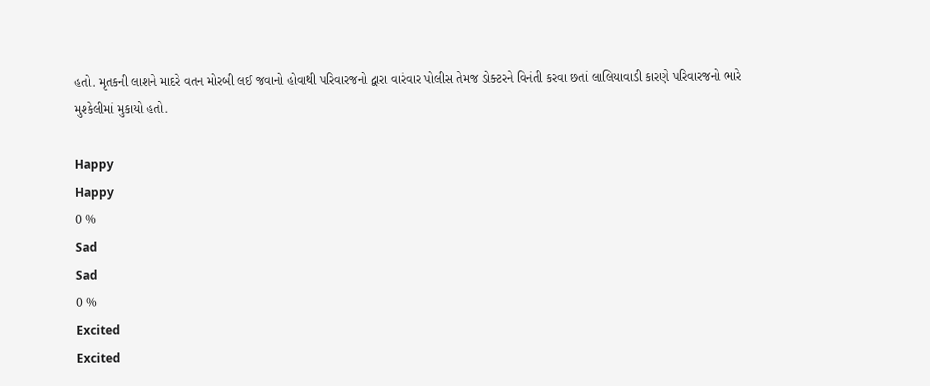હતો. મૃતકની લાશને માદરે વતન મોરબી લઈ જવાનો હોવાથી પરિવારજનો દ્વારા વારંવાર પોલીસ તેમજ ડોક્ટરને વિનંતી કરવા છતાં લાલિયાવાડી કારણે પરિવારજનો ભારે મુશ્કેલીમાં મુકાયો હતો.

Happy
Happy
0 %
Sad
Sad
0 %
Excited
Excited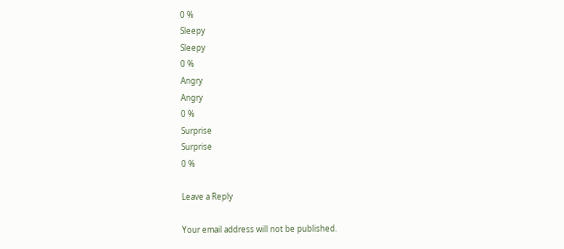0 %
Sleepy
Sleepy
0 %
Angry
Angry
0 %
Surprise
Surprise
0 %

Leave a Reply

Your email address will not be published.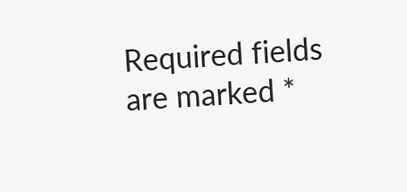Required fields are marked *